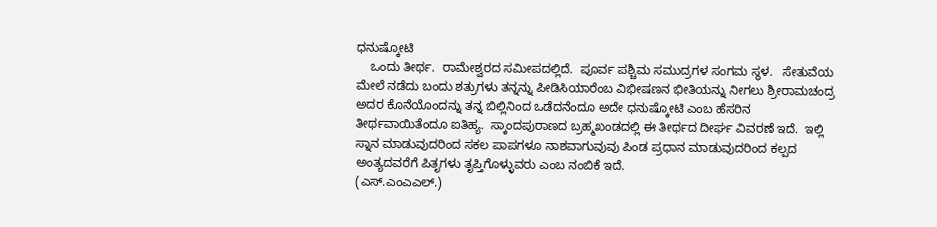ಧನುಷ್ಕೋಟಿ
    ಒಂದು ತೀರ್ಥ.  ರಾಮೇಶ್ವರದ ಸಮೀಪದಲ್ಲಿದೆ.  ಪೂರ್ವ ಪಶ್ಚಿಮ ಸಮುದ್ರಗಳ ಸಂಗಮ ಸ್ಥಳ.   ಸೇತುವೆಯ ಮೇಲೆ ನಡೆದು ಬಂದು ಶತ್ರುಗಳು ತನ್ನನ್ನು ಪೀಡಿಸಿಯಾರೆಂಬ ವಿಭೀಷಣನ ಭೀತಿಯನ್ನು ನೀಗಲು ಶ್ರೀರಾಮಚಂದ್ರ ಅದರ ಕೊನೆಯೊಂದನ್ನು ತನ್ನ ಬಿಲ್ಲಿನಿಂದ ಒಡೆದನೆಂದೂ ಅದೇ ಧನುಷ್ಕೋಟಿ ಎಂಬ ಹೆಸರಿನ ತೀರ್ಥವಾಯಿತೆಂದೂ ಐತಿಹ್ಯ.  ಸ್ಕಾಂದಪುರಾಣದ ಬ್ರಹ್ಮಖಂಡದಲ್ಲಿ ಈ ತೀರ್ಥದ ದೀರ್ಘ ವಿವರಣೆ ಇದೆ.  ಇಲ್ಲಿ ಸ್ನಾನ ಮಾಡುವುದರಿಂದ ಸಕಲ ಪಾಪಗಳೂ ನಾಶವಾಗುವುವು ಪಿಂಡ ಪ್ರಧಾನ ಮಾಡುವುದರಿಂದ ಕಲ್ಪದ ಅಂತ್ಯದವರೆಗೆ ಪಿತೃಗಳು ತೃಪ್ತಿಗೊಳ್ಳುವರು ಎಂಬ ನಂಬಿಕೆ ಇದೆ.
(ಎಸ್.ಎಂಎಎಲ್.)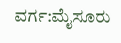ವರ್ಗ:ಮೈಸೂರು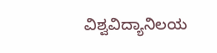ವಿಶ್ವವಿದ್ಯಾನಿಲಯ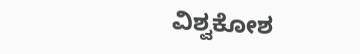ವಿಶ್ವಕೋಶ